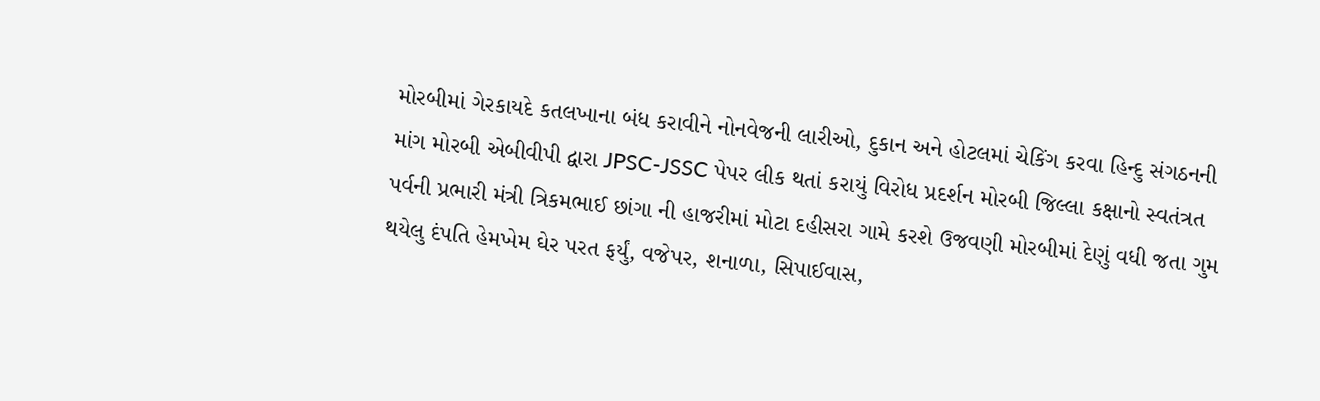મોરબીમાં ગેરકાયદે કતલખાના બંધ કરાવીને નોનવેજની લારીઓ, દુકાન અને હોટલમાં ચેકિંગ કરવા હિન્દુ સંગઠનની માંગ મોરબી એબીવીપી દ્વારા JPSC-JSSC પેપર લીક થતાં કરાયું વિરોધ પ્રદર્શન મોરબી જિલ્લા કક્ષાનો સ્વતંત્રત પર્વની પ્રભારી મંત્રી ત્રિકમભાઈ છાંગા ની હાજરીમાં મોટા દહીસરા ગામે કરશે ઉજવણી મોરબીમાં દેણું વધી જતા ગુમ થયેલુ દંપતિ હેમખેમ ઘેર પરત ફર્યું, વજેપર, શનાળા, સિપાઈવાસ,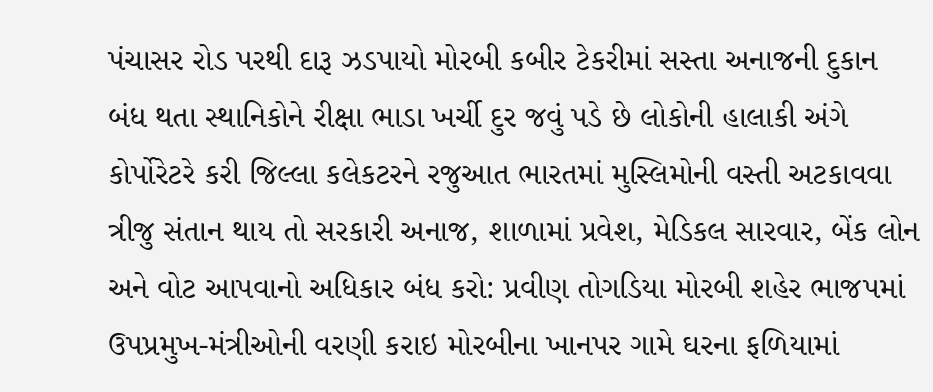પંચાસર રોડ પરથી દારૂ ઝડપાયો મોરબી કબીર ટેકરીમાં સસ્તા અનાજની દુકાન બંધ થતા સ્થાનિકોને રીક્ષા ભાડા ખર્ચી દુર જવું પડે છે લોકોની હાલાકી અંગે કોર્પોરેટરે કરી જિલ્લા કલેકટરને રજુઆત ભારતમાં મુસ્લિમોની વસ્તી અટકાવવા ત્રીજુ સંતાન થાય તો સરકારી અનાજ, શાળામાં પ્રવેશ, મેડિકલ સારવાર, બેંક લોન અને વોટ આપવાનો અધિકાર બંધ કરો: પ્રવીણ તોગડિયા મોરબી શહેર ભાજપમાં ઉપપ્રમુખ-મંત્રીઓની વરણી કરાઇ મોરબીના ખાનપર ગામે ઘરના ફળિયામાં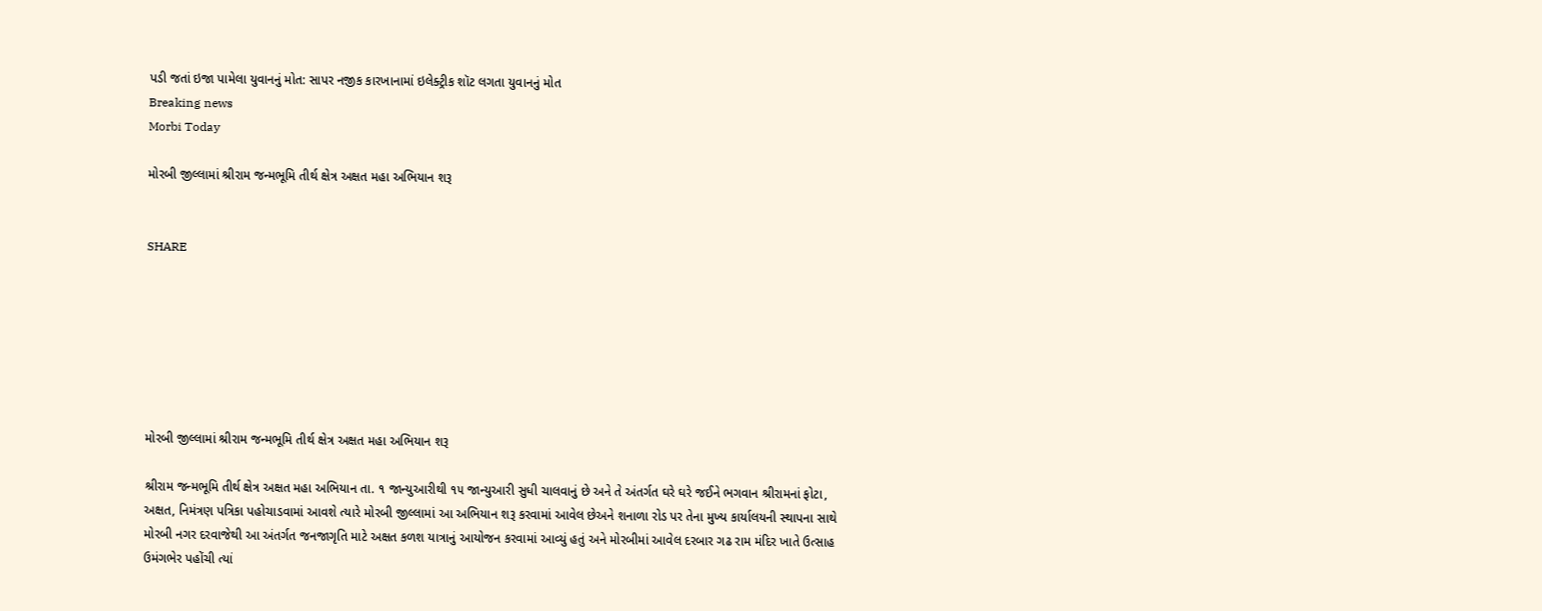પડી જતાં ઇજા પામેલા યુવાનનું મોત: સાપર નજીક કારખાનામાં ઇલેક્ટ્રીક શૉટ લગતા યુવાનનું મોત
Breaking news
Morbi Today

મોરબી જીલ્લામાં શ્રીરામ જન્મભૂમિ તીર્થ ક્ષેત્ર અક્ષત મહા અભિયાન શરૂ


SHARE







મોરબી જીલ્લામાં શ્રીરામ જન્મભૂમિ તીર્થ ક્ષેત્ર અક્ષત મહા અભિયાન શરૂ

શ્રીરામ જન્મભૂમિ તીર્થ ક્ષેત્ર અક્ષત મહા અભિયાન તા. ૧ જાન્યુઆરીથી ૧૫ જાન્યુઆરી સુધી ચાલવાનું છે અને તે અંતર્ગત ઘરે ઘરે જઈને ભગવાન શ્રીરામનાં ફોટા, અક્ષત, નિમંત્રણ પત્રિકા પહોચાડવામાં આવશે ત્યારે મોરબી જીલ્લામાં આ અભિયાન શરૂ કરવામાં આવેલ છેઅને શનાળા રોડ પર તેના મુખ્ય કાર્યાલયની સ્થાપના સાથે મોરબી નગર દરવાજેથી આ અંતર્ગત જનજાગૃતિ માટે અક્ષત કળશ યાત્રાનું આયોજન કરવામાં આવ્યું હતું અને મોરબીમાં આવેલ દરબાર ગઢ રામ મંદિર ખાતે ઉત્સાહ ઉમંગભેર પહોંચી ત્યાં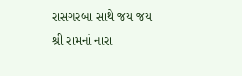રાસગરબા સાથે જય જય શ્રી રામનાં નારા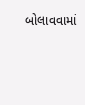બોલાવવામાં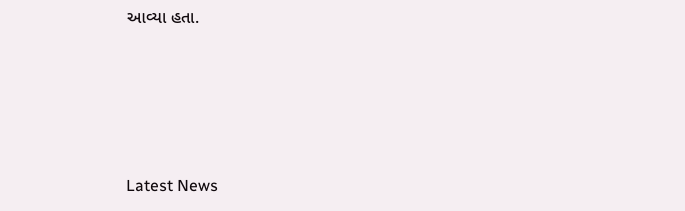આવ્યા હતા.






Latest News